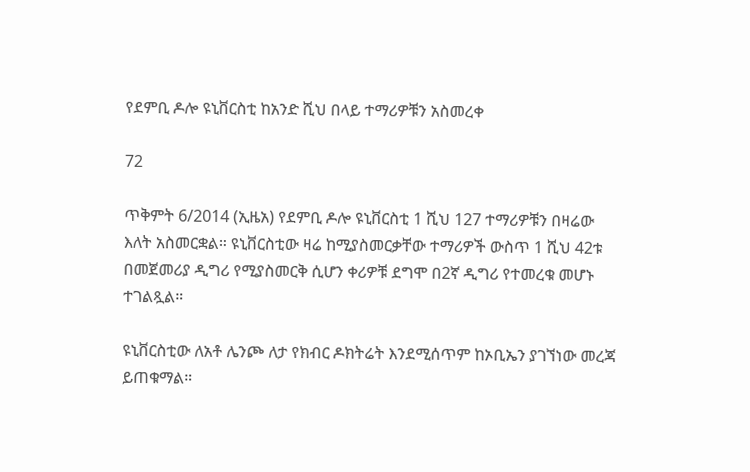የደምቢ ዶሎ ዩኒቨርስቲ ከአንድ ሺህ በላይ ተማሪዎቹን አስመረቀ

72

ጥቅምት 6/2014 (ኢዜአ) የደምቢ ዶሎ ዩኒቨርስቲ 1 ሺህ 127 ተማሪዎቹን በዛሬው እለት አስመርቋል። ዩኒቨርስቲው ዛሬ ከሚያስመርቃቸው ተማሪዎች ውስጥ 1 ሺህ 42ቱ በመጀመሪያ ዲግሪ የሚያስመርቅ ሲሆን ቀሪዎቹ ደግሞ በ2ኛ ዲግሪ የተመረቁ መሆኑ ተገልጿል።

ዩኒቨርስቲው ለአቶ ሌንጮ ለታ የክብር ዶክትሬት እንደሚሰጥም ከኦቢኤን ያገኘነው መረጃ ይጠቁማል።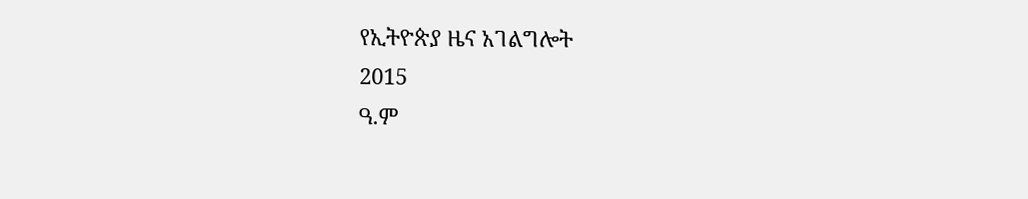የኢትዮጵያ ዜና አገልግሎት
2015
ዓ.ም